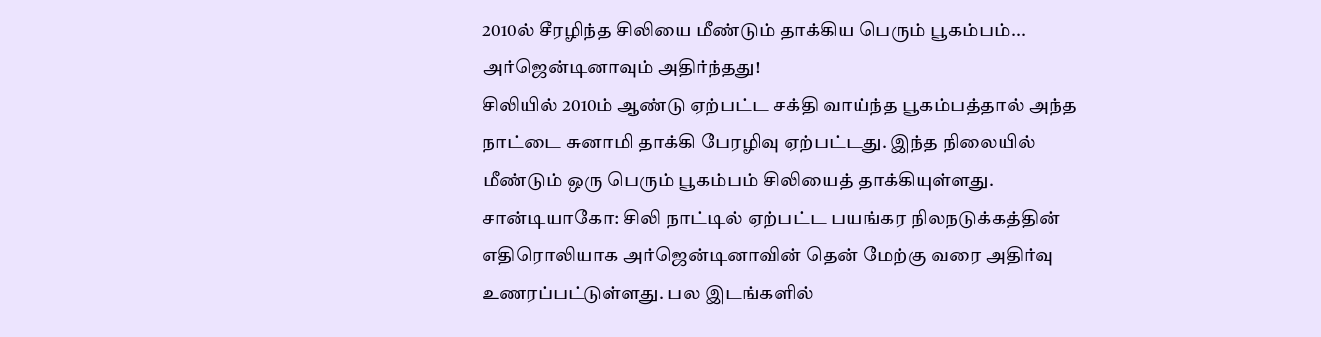2010ல் சீரழிந்த சிலியை மீண்டும் தாக்கிய பெரும் பூகம்பம்... அர்ஜென்டினாவும் அதிர்ந்தது!
சிலியில் 2010ம் ஆண்டு ஏற்பட்ட சக்தி வாய்ந்த பூகம்பத்தால் அந்த நாட்டை சுனாமி தாக்கி பேரழிவு ஏற்பட்டது. இந்த நிலையில் மீண்டும் ஒரு பெரும் பூகம்பம் சிலியைத் தாக்கியுள்ளது.
சான்டியாகோ: சிலி நாட்டில் ஏற்பட்ட பயங்கர நிலநடுக்கத்தின் எதிரொலியாக அர்ஜென்டினாவின் தென் மேற்கு வரை அதிர்வு உணரப்பட்டுள்ளது. பல இடங்களில்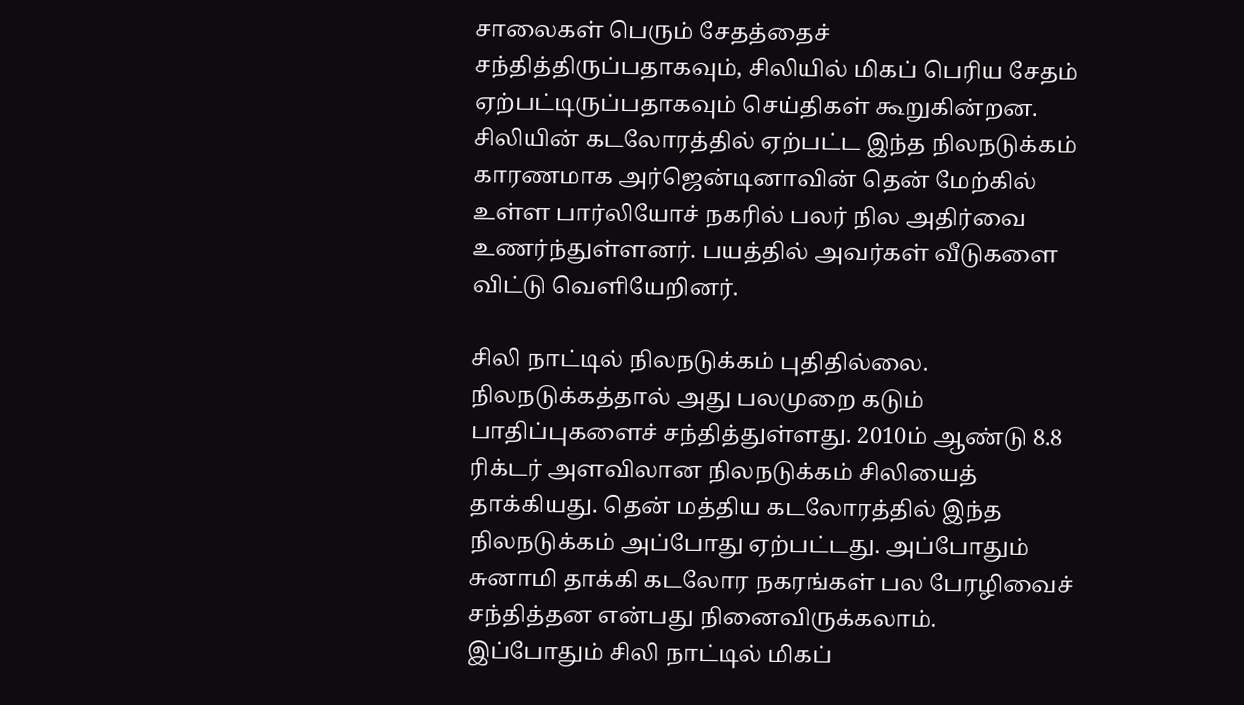சாலைகள் பெரும் சேதத்தைச் சந்தித்திருப்பதாகவும், சிலியில் மிகப் பெரிய சேதம் ஏற்பட்டிருப்பதாகவும் செய்திகள் கூறுகின்றன.
சிலியின் கடலோரத்தில் ஏற்பட்ட இந்த நிலநடுக்கம் காரணமாக அர்ஜென்டினாவின் தென் மேற்கில் உள்ள பார்லியோச் நகரில் பலர் நில அதிர்வை உணர்ந்துள்ளனர். பயத்தில் அவர்கள் வீடுகளை விட்டு வெளியேறினர்.

சிலி நாட்டில் நிலநடுக்கம் புதிதில்லை. நிலநடுக்கத்தால் அது பலமுறை கடும் பாதிப்புகளைச் சந்தித்துள்ளது. 2010ம் ஆண்டு 8.8 ரிக்டர் அளவிலான நிலநடுக்கம் சிலியைத் தாக்கியது. தென் மத்திய கடலோரத்தில் இந்த நிலநடுக்கம் அப்போது ஏற்பட்டது. அப்போதும் சுனாமி தாக்கி கடலோர நகரங்கள் பல பேரழிவைச் சந்தித்தன என்பது நினைவிருக்கலாம்.
இப்போதும் சிலி நாட்டில் மிகப்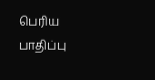பெரிய பாதிப்பு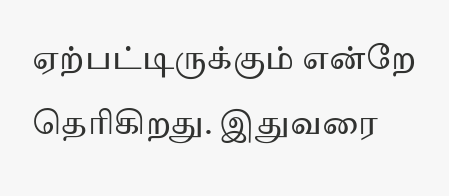ஏற்பட்டிருக்கும் என்றே தெரிகிறது. இதுவரை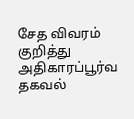சேத விவரம் குறித்து அதிகாரப்பூர்வ தகவல்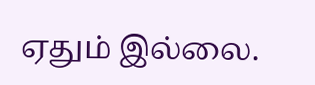ஏதும் இல்லை.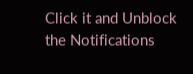Click it and Unblock the Notifications